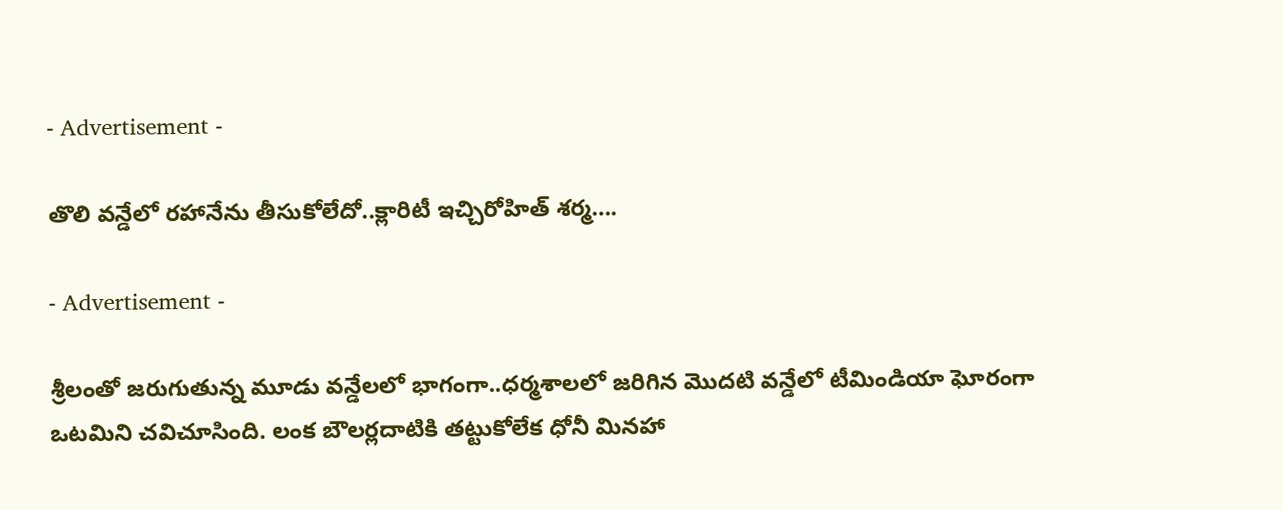- Advertisement -

తొలి వ‌న్డేలో ర‌హానేను తీసుకోలేదో..క్లారిటీ ఇచ్చిరోహిత్ శ‌ర్మ‌….

- Advertisement -

శ్రీలంతో జ‌రుగుతున్న మూడు వ‌న్డేల‌లో భాగంగా..ధ‌ర్మ‌శాల‌లో జ‌రిగిన మొద‌టి వ‌న్డేలో టీమిండియా ఘోరంగా ఒట‌మిని చ‌విచూసింది. లంక బౌల‌ర్ల‌దాటికి త‌ట్టుకోలేక ధోనీ మిన‌హా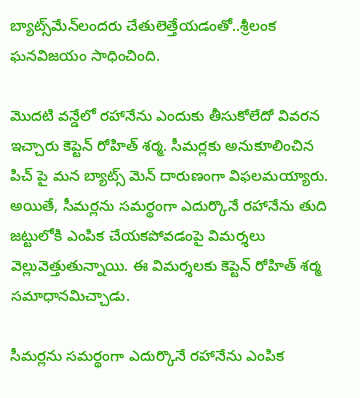బ్యాట్స్‌మేన్‌లంద‌రు చేతులెత్తేయ‌డంతో..శ్రీలంక ఘ‌న‌విజ‌యం సాధించింది.

మొద‌టి వ‌న్డేలో ర‌హానేను ఎందుకు తీసుకోలేదో వివ‌ర‌న ఇచ్చారు కెప్టెన్ రోహిత్ శ‌ర్మ‌. సీమర్లకు అనుకూలించిన పిచ్ పై మన బ్యాట్స్ మెన్ దారుణంగా విఫలమయ్యారు. అయితే, సీమర్లను సమర్థంగా ఎదుర్కొనే రహానేను తుది జట్టులోకి ఎంపిక చేయకపోవడంపై విమర్శలు వెల్లువెత్తుతున్నాయి. ఈ విమర్శలకు కెప్టెన్ రోహిత్ శర్మ సమాధానమిచ్చాడు.

సీమర్లను సమర్థంగా ఎదుర్కొనే రహానేను ఎంపిక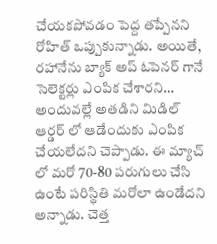చేయకపోవడం పెద్ద తప్పేనని రోహిత్ ఒప్పుకున్నాడు. అయితే, రహానేను బ్యాక్ అప్ ఓపెనర్ గానే సెలెక్టర్లు ఎంపిక చేశారని… అందువల్లే అతడిని మిడిల్ ఆర్డర్ లో ఆడేందుకు ఎంపిక చేయలేదని చెప్పాడు. ఈ మ్యాచ్ లో మరో 70-80 పరుగులు చేసి ఉంటే పరిస్థితి మరోలా ఉండేదని అన్నాడు. చెత్త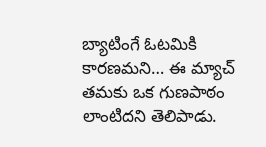బ్యాటింగే ఓటమికి కారణమని… ఈ మ్యాచ్ తమకు ఒక గుణపాఠం లాంటిదని తెలిపాడు.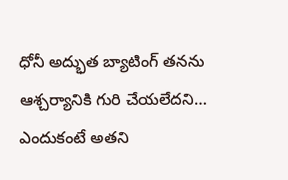ధోనీ అద్భుత బ్యాటింగ్ తనను ఆశ్చర్యానికి గురి చేయలేదని… ఎందుకంటే అతని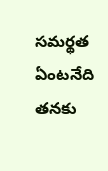సమర్థత ఏంటనేది తనకు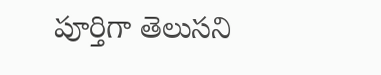పూర్తిగా తెలుసని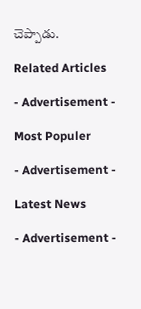చెప్పాడు.

Related Articles

- Advertisement -

Most Populer

- Advertisement -

Latest News

- Advertisement -